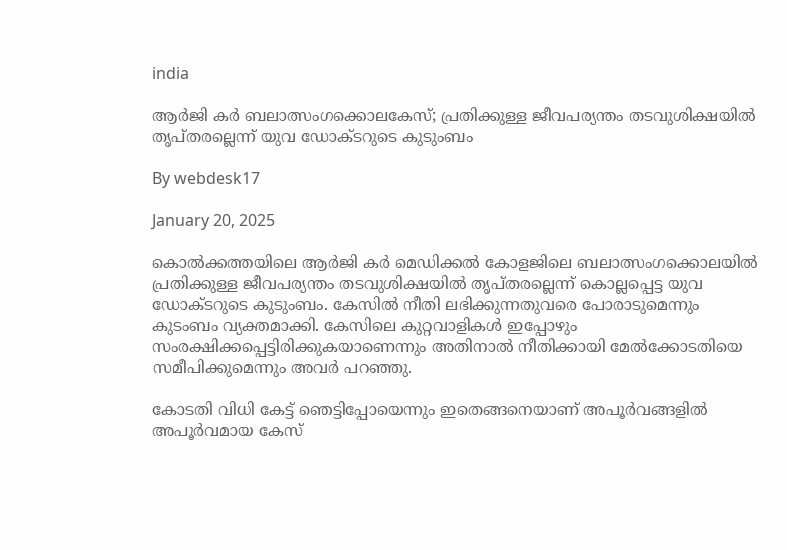india

ആര്‍ജി കര്‍ ബലാത്സംഗക്കൊലകേസ്; പ്രതിക്കുള്ള ജീവപര്യന്തം തടവുശിക്ഷയില്‍ തൃപ്തരല്ലെന്ന് യുവ ഡോക്ടറുടെ കുടുംബം

By webdesk17

January 20, 2025

കൊല്‍ക്കത്തയിലെ ആര്‍ജി കര്‍ മെഡിക്കല്‍ കോളജിലെ ബലാത്സംഗക്കൊലയില്‍ പ്രതിക്കുള്ള ജീവപര്യന്തം തടവുശിക്ഷയില്‍ തൃപ്തരല്ലെന്ന് കൊല്ലപ്പെട്ട യുവ ഡോക്ടറുടെ കുടുംബം. കേസില്‍ നീതി ലഭിക്കുന്നതുവരെ പോരാടുമെന്നും കുടംബം വ്യക്തമാക്കി. കേസിലെ കുറ്റവാളികള്‍ ഇപ്പോഴും സംരക്ഷിക്കപ്പെട്ടിരിക്കുകയാണെന്നും അതിനാല്‍ നീതിക്കായി മേല്‍ക്കോടതിയെ സമീപിക്കുമെന്നും അവര്‍ പറഞ്ഞു.

കോടതി വിധി കേട്ട് ഞെട്ടിപ്പോയെന്നും ഇതെങ്ങനെയാണ് അപൂര്‍വങ്ങളില്‍ അപൂര്‍വമായ കേസ്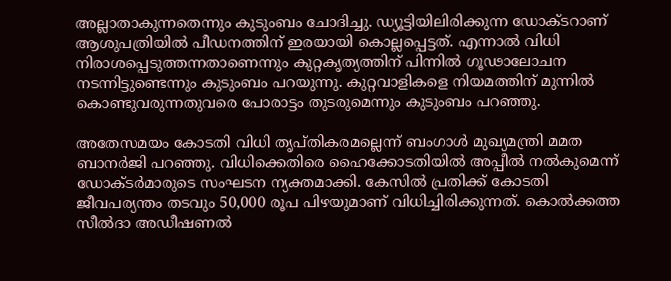അല്ലാതാകുന്നതെന്നും കുടുംബം ചോദിച്ചു. ഡ്യൂട്ടിയിലിരിക്കുന്ന ഡോക്ടറാണ് ആശുപത്രിയില്‍ പീഡനത്തിന് ഇരയായി കൊല്ലപ്പെട്ടത്. എന്നാല്‍ വിധി നിരാശപ്പെടുത്തന്നതാണെന്നും കുറ്റകൃത്യത്തിന് പിന്നില്‍ ഗൂഢാലോചന നടന്നിട്ടുണ്ടെന്നും കുടുംബം പറയുന്നു. കുറ്റവാളികളെ നിയമത്തിന് മുന്നില്‍ കൊണ്ടുവരുന്നതുവരെ പോരാട്ടം തുടരുമെന്നും കുടുംബം പറഞ്ഞു.

അതേസമയം കോടതി വിധി തൃപ്തികരമല്ലെന്ന് ബംഗാള്‍ മുഖ്യമന്ത്രി മമത ബാനര്‍ജി പറഞ്ഞു. വിധിക്കെതിരെ ഹൈക്കോടതിയില്‍ അപ്പീല്‍ നല്‍കുമെന്ന് ഡോക്ടര്‍മാരുടെ സംഘടന ന്യക്തമാക്കി. കേസില്‍ പ്രതിക്ക് കോടതി ജീവപര്യന്തം തടവും 50,000 രൂപ പിഴയുമാണ് വിധിച്ചിരിക്കുന്നത്. കൊല്‍ക്കത്ത സീല്‍ദാ അഡീഷണല്‍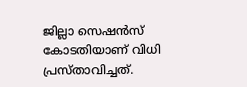ജില്ലാ സെഷന്‍സ് കോടതിയാണ് വിധി പ്രസ്താവിച്ചത്.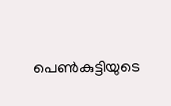പെണ്‍കുട്ടിയുടെ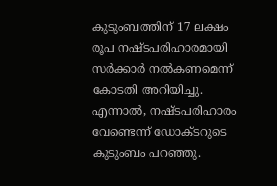കുടുംബത്തിന് 17 ലക്ഷം രൂപ നഷ്ടപരിഹാരമായി സര്‍ക്കാര്‍ നല്‍കണമെന്ന് കോടതി അറിയിച്ചു. എന്നാല്‍, നഷ്ടപരിഹാരം വേണ്ടെന്ന് ഡോക്ടറുടെ കുടുംബം പറഞ്ഞു.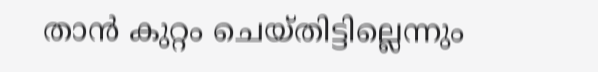താന്‍ കുറ്റം ചെയ്തിട്ടില്ലെന്നും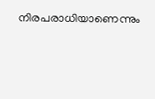നിരപരാധിയാണെന്നും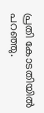പ്രതി കോടതിയില്‍ പറഞ്ഞു.